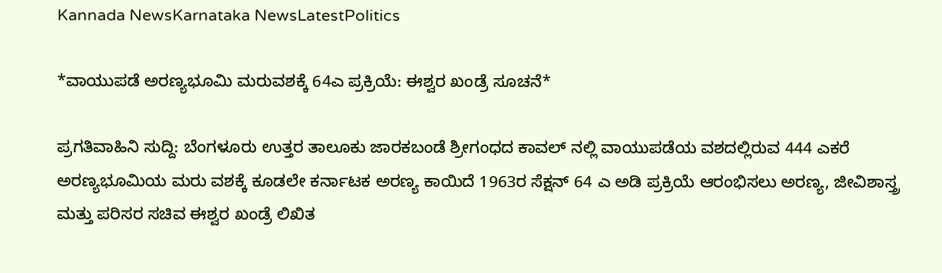Kannada NewsKarnataka NewsLatestPolitics

*ವಾಯುಪಡೆ ಅರಣ್ಯಭೂಮಿ ಮರುವಶಕ್ಕೆ 64ಎ ಪ್ರಕ್ರಿಯೆ: ಈಶ್ವರ ಖಂಡ್ರೆ ಸೂಚನೆ*

ಪ್ರಗತಿವಾಹಿನಿ ಸುದ್ದಿ: ಬೆಂಗಳೂರು ಉತ್ತರ ತಾಲೂಕು ಜಾರಕಬಂಡೆ ಶ್ರೀಗಂಧದ ಕಾವಲ್ ನಲ್ಲಿ ವಾಯುಪಡೆಯ ವಶದಲ್ಲಿರುವ 444 ಎಕರೆ ಅರಣ್ಯಭೂಮಿಯ ಮರು ವಶಕ್ಕೆ ಕೂಡಲೇ ಕರ್ನಾಟಕ ಅರಣ್ಯ ಕಾಯಿದೆ 1963ರ ಸೆಕ್ಷನ್ 64 ಎ ಅಡಿ ಪ್ರಕ್ರಿಯೆ ಆರಂಭಿಸಲು ಅರಣ್ಯ, ಜೀವಿಶಾಸ್ತ್ರ ಮತ್ತು ಪರಿಸರ ಸಚಿವ ಈಶ್ವರ ಖಂಡ್ರೆ ಲಿಖಿತ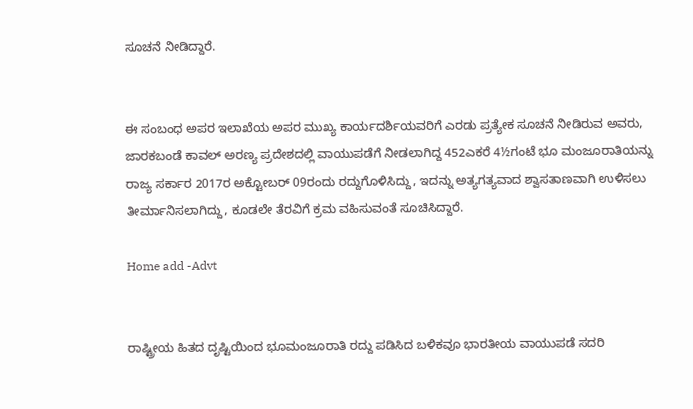ಸೂಚನೆ ನೀಡಿದ್ದಾರೆ.


ಈ ಸಂಬಂಧ ಅಪರ ಇಲಾಖೆಯ ಅಪರ ಮುಖ್ಯ ಕಾರ್ಯದರ್ಶಿಯವರಿಗೆ ಎರಡು ಪ್ರತ್ಯೇಕ ಸೂಚನೆ ನೀಡಿರುವ ಅವರು, ಜಾರಕಬಂಡೆ ಕಾವಲ್ ಅರಣ್ಯ ಪ್ರದೇಶದಲ್ಲಿ ವಾಯುಪಡೆಗೆ ನೀಡಲಾಗಿದ್ದ 452ಎಕರೆ 4½ಗಂಟೆ ಭೂ ಮಂಜೂರಾತಿಯನ್ನು ರಾಜ್ಯ ಸರ್ಕಾರ 2017ರ ಅಕ್ಟೋಬರ್ 09ರಂದು ರದ್ದುಗೊಳಿಸಿದ್ದು, ಇದನ್ನು ಅತ್ಯಗತ್ಯವಾದ ಶ್ವಾಸತಾಣವಾಗಿ ಉಳಿಸಲು ತೀರ್ಮಾನಿಸಲಾಗಿದ್ದು, ಕೂಡಲೇ ತೆರವಿಗೆ ಕ್ರಮ ವಹಿಸುವಂತೆ ಸೂಚಿಸಿದ್ದಾರೆ.

Home add -Advt


ರಾಷ್ಟ್ರೀಯ ಹಿತದ ದೃಷ್ಟಿಯಿಂದ ಭೂಮಂಜೂರಾತಿ ರದ್ದು ಪಡಿಸಿದ ಬಳಿಕವೂ ಭಾರತೀಯ ವಾಯುಪಡೆ ಸದರಿ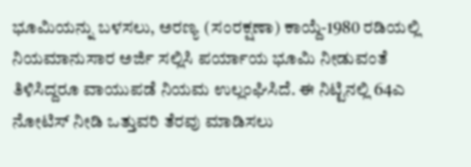ಭೂಮಿಯನ್ನು ಬಳಸಲು, ಅರಣ್ಯ (ಸಂರಕ್ಷಣಾ) ಕಾಯ್ದೆ-1980 ರಡಿಯಲ್ಲಿ ನಿಯಮಾನುಸಾರ ಅರ್ಜಿ ಸಲ್ಲಿಸಿ ಪರ್ಯಾಯ ಭೂಮಿ ನೀಡುವಂತೆ ತಿಳಿಸಿದ್ದರೂ ವಾಯುಪಡೆ ನಿಯಮ ಉಲ್ಲಂಘಿಸಿದೆ. ಈ ನಿಟ್ಟಿನಲ್ಲಿ 64ಎ ನೋಟಿಸ್ ನೀಡಿ ಒತ್ತುವರಿ ತೆರವು ಮಾಡಿಸಲು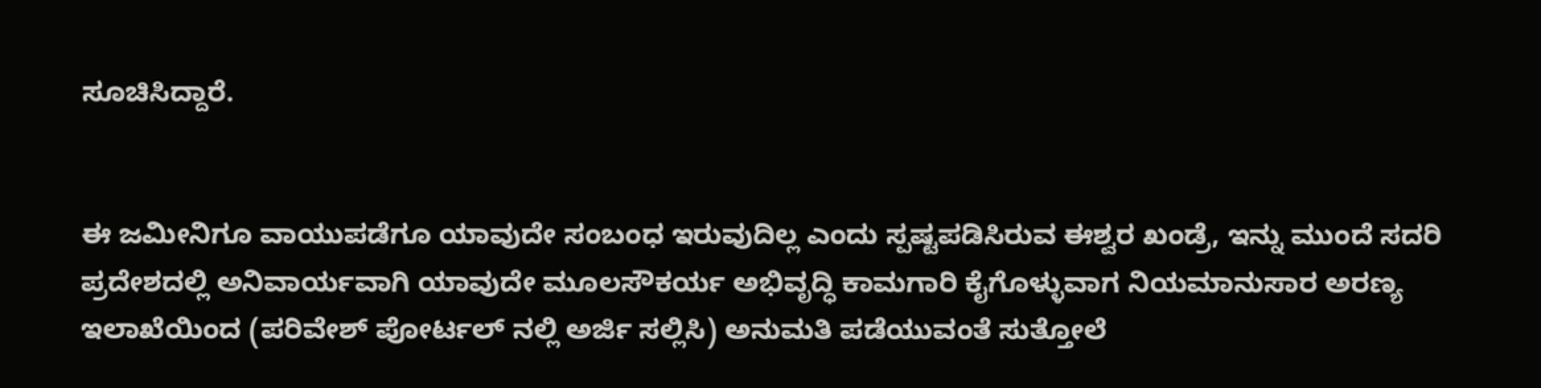ಸೂಚಿಸಿದ್ದಾರೆ.


ಈ ಜಮೀನಿಗೂ ವಾಯುಪಡೆಗೂ ಯಾವುದೇ ಸಂಬಂಧ ಇರುವುದಿಲ್ಲ ಎಂದು ಸ್ಪಷ್ಟಪಡಿಸಿರುವ ಈಶ್ವರ ಖಂಡ್ರೆ, ಇನ್ನು ಮುಂದೆ ಸದರಿ ಪ್ರದೇಶದಲ್ಲಿ ಅನಿವಾರ್ಯವಾಗಿ ಯಾವುದೇ ಮೂಲಸೌಕರ್ಯ ಅಭಿವೃದ್ಧಿ ಕಾಮಗಾರಿ ಕೈಗೊಳ್ಳುವಾಗ ನಿಯಮಾನುಸಾರ ಅರಣ್ಯ ಇಲಾಖೆಯಿಂದ (ಪರಿವೇಶ್ ಪೋರ್ಟಲ್ ನಲ್ಲಿ ಅರ್ಜಿ ಸಲ್ಲಿಸಿ) ಅನುಮತಿ ಪಡೆಯುವಂತೆ ಸುತ್ತೋಲೆ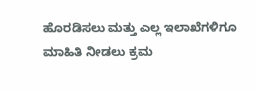ಹೊರಡಿಸಲು ಮತ್ತು ಎಲ್ಲ ಇಲಾಖೆಗಳಿಗೂ ಮಾಹಿತಿ ನೀಡಲು ಕ್ರಮ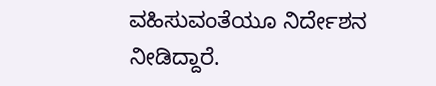ವಹಿಸುವಂತೆಯೂ ನಿರ್ದೇಶನ ನೀಡಿದ್ದಾರೆ.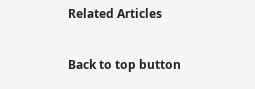Related Articles

Back to top button